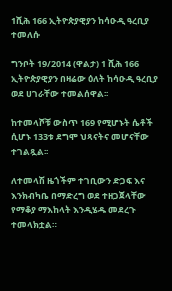1ሺሕ 166 ኢትዮጵያዊያን ከሳዑዲ ዓረቢያ ተመለሱ

ግንቦት 19/2014 (ዋልታ) 1 ሺሕ 166 ኢትዮጵያዊያን በዛሬው ዕለት ከሳዑዲ ዓረቢያ ወደ ሀገራቸው ተመልሰዋል፡፡

ከተመላሾቹ ውስጥ 169 የሚሆኑት ሴቶች ሲሆኑ 133ቱ ደግሞ ህጻናትና መሆናቸው ተገልጿል፡፡

ለተመላሽ ዜጎችም ተገቢውን ድጋፍ እና እንክብካቤ በማድረግ ወደ ተዘጋጀላቸው የማቆያ ማእከላት እንዲሄዱ መደረጉ ተመላክቷል።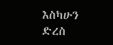እስካሁን ድረስ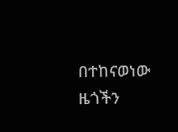በተከናወነው ዜጎችን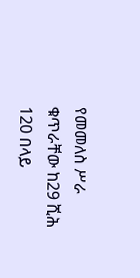የመመለስ ሥራ ቁጥራቸው ከ29 ሺሕ 120 በላይ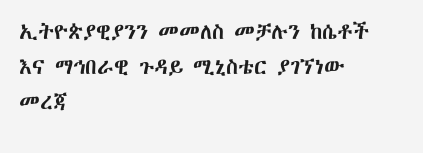ኢትዮጵያዊያንን መመለስ መቻሉን ከሴቶች እና ማኅበራዊ ጉዳይ ሚኒስቴር ያገኘነው መረጃ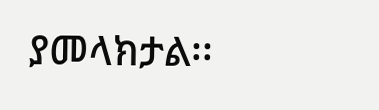ያመላክታል፡፡